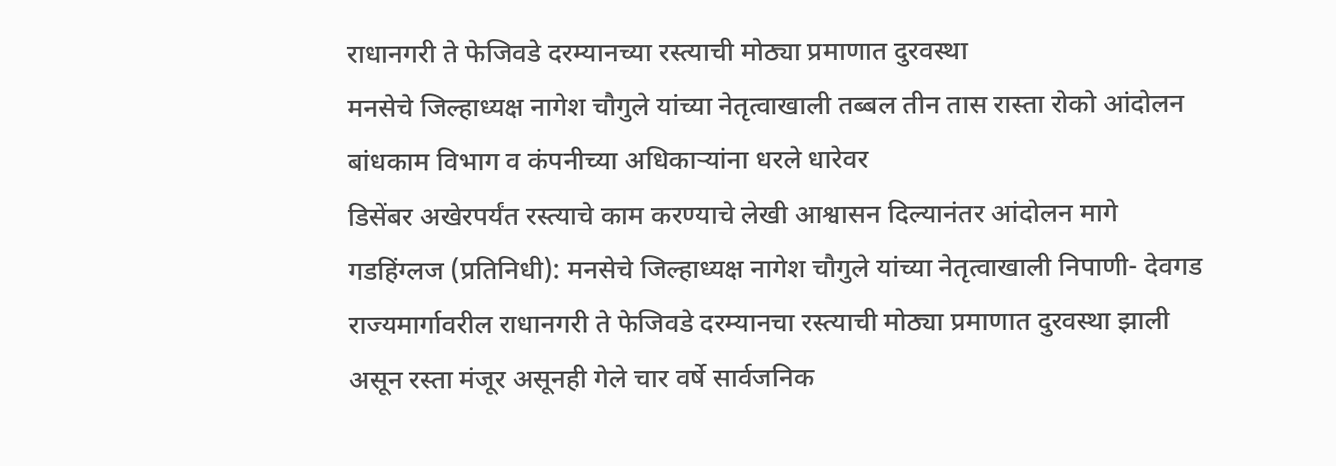राधानगरी ते फेजिवडे दरम्यानच्या रस्त्याची मोठ्या प्रमाणात दुरवस्था
मनसेचे जिल्हाध्यक्ष नागेश चौगुले यांच्या नेतृत्वाखाली तब्बल तीन तास रास्ता रोको आंदोलन
बांधकाम विभाग व कंपनीच्या अधिकाऱ्यांना धरले धारेवर
डिसेंबर अखेरपर्यंत रस्त्याचे काम करण्याचे लेखी आश्वासन दिल्यानंतर आंदोलन मागे
गडहिंग्लज (प्रतिनिधी): मनसेचे जिल्हाध्यक्ष नागेश चौगुले यांच्या नेतृत्वाखाली निपाणी- देवगड राज्यमार्गावरील राधानगरी ते फेजिवडे दरम्यानचा रस्त्याची मोठ्या प्रमाणात दुरवस्था झाली असून रस्ता मंजूर असूनही गेले चार वर्षे सार्वजनिक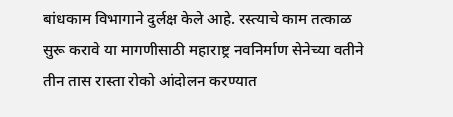बांधकाम विभागाने दुर्लक्ष केले आहे. रस्त्याचे काम तत्काळ सुरू करावे या मागणीसाठी महाराष्ट्र नवनिर्माण सेनेच्या वतीने तीन तास रास्ता रोको आंदोलन करण्यात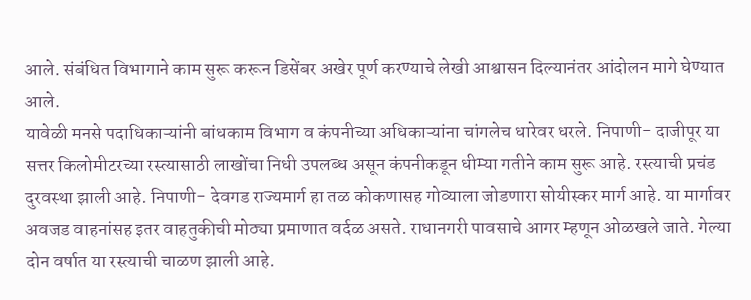आले. संबंधित विभागाने काम सुरू करून डिसेंबर अखेर पूर्ण करण्याचे लेखी आश्वासन दिल्यानंतर आंदोलन मागे घेण्यात आले.
यावेळी मनसे पदाधिकाऱ्यांनी बांधकाम विभाग व कंपनीच्या अधिकाऱ्यांना चांगलेच धारेवर धरले. निपाणी- दाजीपूर या सत्तर किलोमीटरच्या रस्त्यासाठी लाखोंचा निधी उपलब्ध असून कंपनीकडून धीम्या गतीने काम सुरू आहे. रस्त्याची प्रचंड दुरवस्था झाली आहे. निपाणी- देवगड राज्यमार्ग हा तळ कोकणासह गोव्याला जोडणारा सोयीस्कर मार्ग आहे. या मार्गावर अवजड वाहनांसह इतर वाहतुकीची मोठ्या प्रमाणात वर्दळ असते. राधानगरी पावसाचे आगर म्हणून ओळखले जाते. गेल्या दोन वर्षात या रस्त्याची चाळण झाली आहे.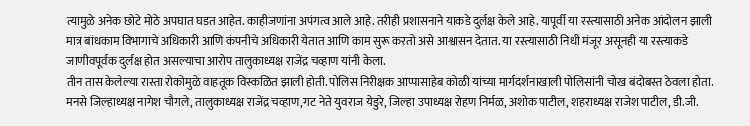त्यामुळे अनेक छोटे मोठे अपघात घडत आहेत. काहीजणांना अपंगत्व आले आहे. तरीही प्रशासनाने याकडे दुर्लक्ष केले आहे. यापूर्वी या रस्त्यासाठी अनेक आंदोलन झाली मात्र बांधकाम विभागाचे अधिकारी आणि कंपनीचे अधिकारी येतात आणि काम सुरू करतो असे आश्वासन देतात. या रस्त्यासाठी निधी मंजूर असूनही या रस्त्याकडे जाणीवपूर्वक दुर्लक्ष होत असल्याचा आरोप तालुकाध्यक्ष राजेंद्र चव्हाण यांनी केला.
तीन तास केलेल्या रास्ता रोकोमुळे वाहतूक विस्कळित झाली होती. पोलिस निरीक्षक आप्पासाहेब कोळी यांच्या मार्गदर्शनाखाली पोलिसांनी चोख बंदोबस्त ठेवला होता.
मनसे जिल्हाध्यक्ष नागेश चौगले, तालुकाध्यक्ष राजेंद्र चव्हाण,गट नेते युवराज येडुरे, जिल्हा उपाध्यक्ष रोहण निर्मळ, अशोक पाटील, शहराध्यक्ष राजेश पाटील, डी.जी.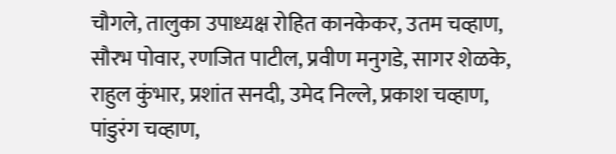चौगले, तालुका उपाध्यक्ष रोहित कानकेकर, उतम चव्हाण, सौरभ पोवार, रणजित पाटील, प्रवीण मनुगडे, सागर शेळके, राहुल कुंभार, प्रशांत सनदी, उमेद निल्ले, प्रकाश चव्हाण, पांडुरंग चव्हाण,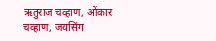ऋतुराज चव्हाण, ओंकार चव्हाण, जयसिंग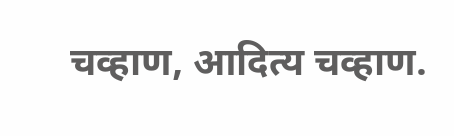चव्हाण, आदित्य चव्हाण.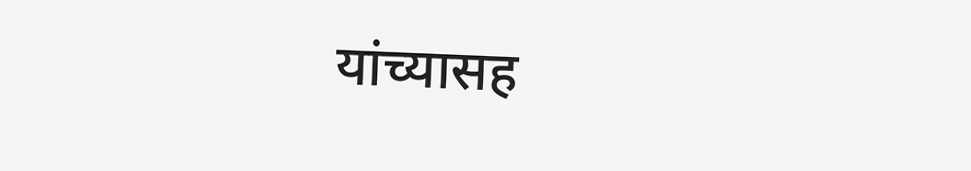यांच्यासह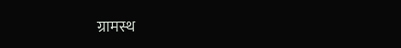ग्रामस्थ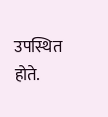उपस्थित होते.